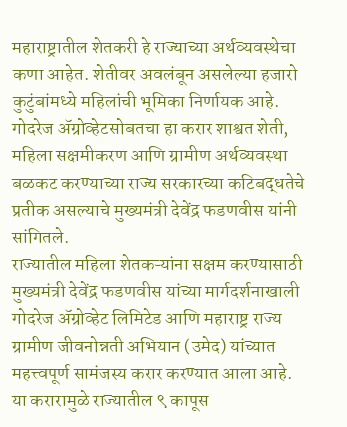महाराष्ट्रातील शेतकरी हे राज्याच्या अर्थव्यवस्थेचा कणा आहेत. शेतीवर अवलंबून असलेल्या हजारो कुटुंबांमध्ये महिलांची भूमिका निर्णायक आहे.
गोदरेज ॲग्रोव्हेटसोबतचा हा करार शाश्वत शेती, महिला सक्षमीकरण आणि ग्रामीण अर्थव्यवस्था बळकट करण्याच्या राज्य सरकारच्या कटिबद्धतेचे प्रतीक असल्याचे मुख्यमंत्री देवेंद्र फडणवीस यांनी सांगितले.
राज्यातील महिला शेतकऱ्यांना सक्षम करण्यासाठी मुख्यमंत्री देवेंद्र फडणवीस यांच्या मार्गदर्शनाखाली गोदरेज ॲग्रोव्हेट लिमिटेड आणि महाराष्ट्र राज्य ग्रामीण जीवनोन्नती अभियान (उमेद) यांच्यात महत्त्वपूर्ण सामंजस्य करार करण्यात आला आहे.
या करारामुळे राज्यातील ९ कापूस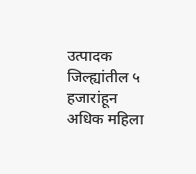उत्पादक जिल्ह्यांतील ५ हजारांहून अधिक महिला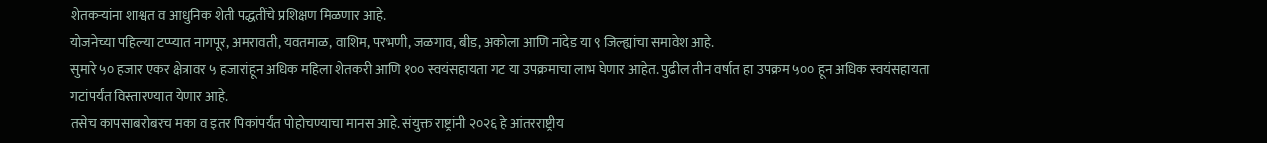शेतकऱ्यांना शाश्वत व आधुनिक शेती पद्धतींचे प्रशिक्षण मिळणार आहे.
योजनेच्या पहिल्या टप्प्यात नागपूर, अमरावती, यवतमाळ, वाशिम, परभणी, जळगाव, बीड, अकोला आणि नांदेड या ९ जिल्ह्यांचा समावेश आहे.
सुमारे ५० हजार एकर क्षेत्रावर ५ हजारांहून अधिक महिला शेतकरी आणि १०० स्वयंसहायता गट या उपक्रमाचा लाभ घेणार आहेत. पुढील तीन वर्षात हा उपक्रम ५०० हून अधिक स्वयंसहायता गटांपर्यंत विस्तारण्यात येणार आहे.
तसेच कापसाबरोबरच मका व इतर पिकांपर्यंत पोहोचण्याचा मानस आहे. संयुक्त राष्ट्रांनी २०२६ हे आंतरराष्ट्रीय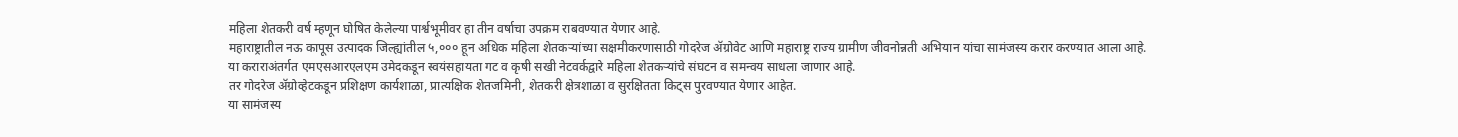महिला शेतकरी वर्ष म्हणून घोषित केलेल्या पार्श्वभूमीवर हा तीन वर्षाचा उपक्रम राबवण्यात येणार आहे.
महाराष्ट्रातील नऊ कापूस उत्पादक जिल्ह्यांतील ५,००० हून अधिक महिला शेतकऱ्यांच्या सक्षमीकरणासाठी गोदरेज ॲग्रोवेट आणि महाराष्ट्र राज्य ग्रामीण जीवनोन्नती अभियान यांचा सामंजस्य करार करण्यात आला आहे.
या कराराअंतर्गत एमएसआरएलएम उमेदकडून स्वयंसहायता गट व कृषी सखी नेटवर्कद्वारे महिला शेतकऱ्यांचे संघटन व समन्वय साधला जाणार आहे.
तर गोदरेज ॲग्रोव्हेटकडून प्रशिक्षण कार्यशाळा, प्रात्यक्षिक शेतजमिनी, शेतकरी क्षेत्रशाळा व सुरक्षितता किट्स पुरवण्यात येणार आहेत.
या सामंजस्य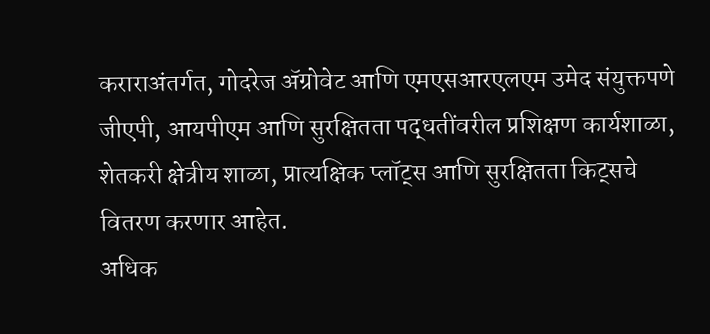कराराअंतर्गत, गोदरेज ॲग्रोवेट आणि एमएसआरएलएम उमेद संयुक्तपणे जीएपी, आयपीएम आणि सुरक्षितता पद्धतींवरील प्रशिक्षण कार्यशाळा, शेतकरी क्षेत्रीय शाळा, प्रात्यक्षिक प्लॉट्स आणि सुरक्षितता किट्सचे वितरण करणार आहेत.
अधिक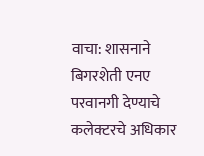वाचा: शासनाने बिगरशेती एनए परवानगी देण्याचे कलेक्टरचे अधिकार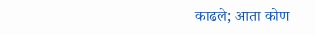काढले; आता कोण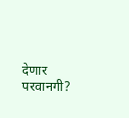देणार परवानगी?